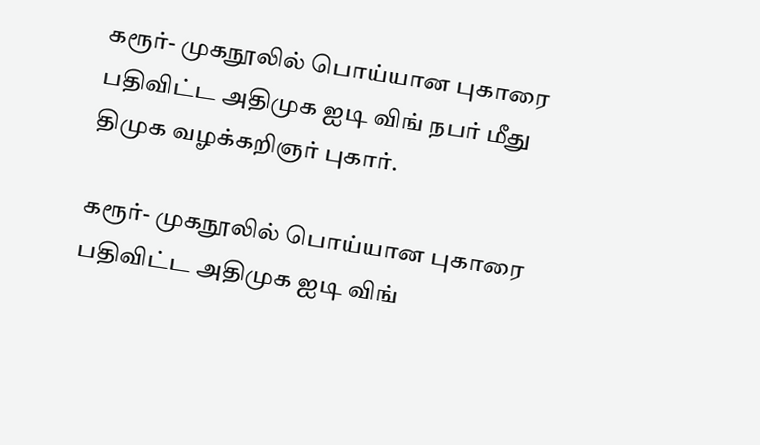கரூர்- முகநூலில் பொய்யான புகாரை பதிவிட்ட அதிமுக ஐடி விங் நபர் மீது திமுக வழக்கறிஞர் புகார்.

கரூர்- முகநூலில் பொய்யான புகாரை பதிவிட்ட அதிமுக ஐடி விங்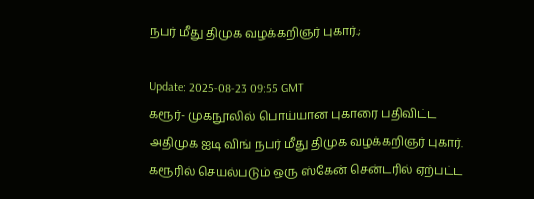நபர் மீது திமுக வழக்கறிஞர் புகார்.;

Update: 2025-08-23 09:55 GMT
கரூர்- முகநூலில் பொய்யான புகாரை பதிவிட்ட அதிமுக ஐடி விங் நபர் மீது திமுக வழக்கறிஞர் புகார். கரூரில் செயல்படும் ஒரு ஸ்கேன் சென்டரில் ஏற்பட்ட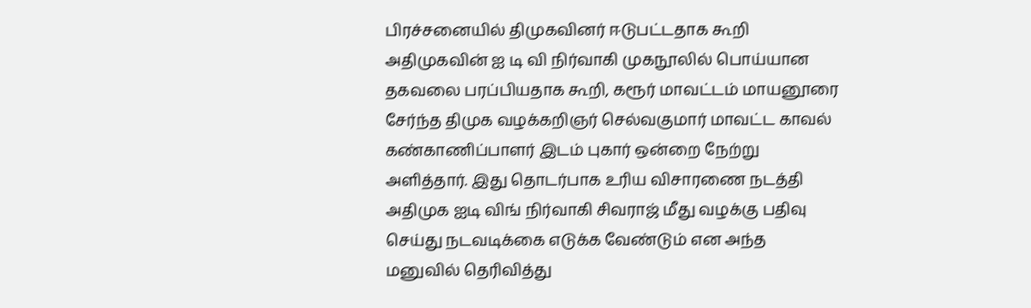பிரச்சனையில் திமுகவினர் ஈடுபட்டதாக கூறி அதிமுகவின் ஐ டி வி நிர்வாகி முகநூலில் பொய்யான தகவலை பரப்பியதாக கூறி, கரூர் மாவட்டம் மாயனூரை சேர்ந்த திமுக வழக்கறிஞர் செல்வகுமார் மாவட்ட காவல் கண்காணிப்பாளர் இடம் புகார் ஒன்றை நேற்று அளித்தார். இது தொடர்பாக உரிய விசாரணை நடத்தி அதிமுக ஐடி விங் நிர்வாகி சிவராஜ் மீது வழக்கு பதிவு செய்து நடவடிக்கை எடுக்க வேண்டும் என அந்த மனுவில் தெரிவித்து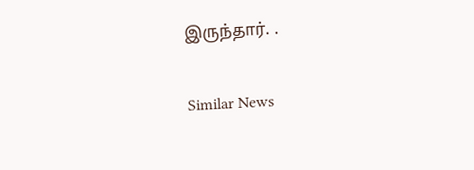இருந்தார். .

Similar News